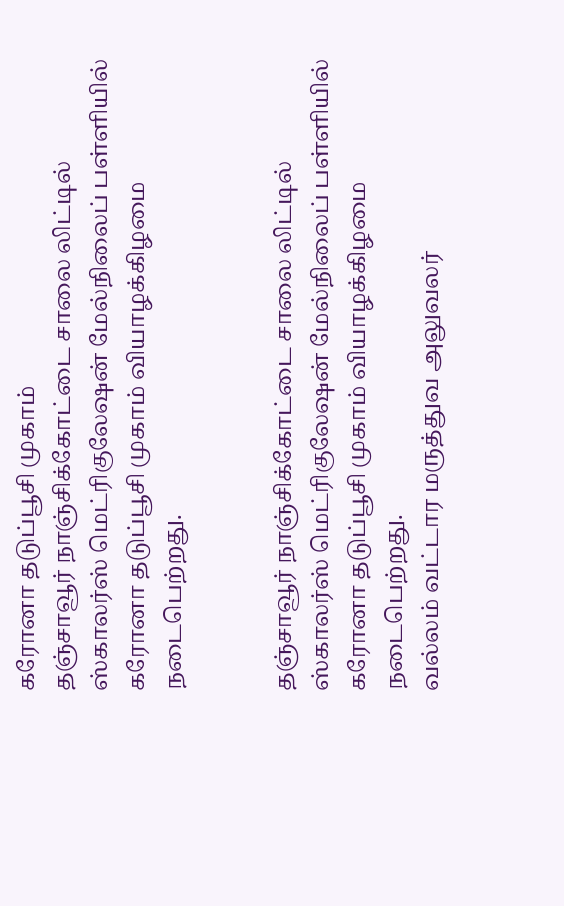கரோனா தடுப்பூசி முகாம்
தஞ்சாவூர் நாஞ்சிக்கோட்டை சாலை லிட்டில் ஸ்காலர்ஸ் மெட்ரிகுலேஷன் மேல்நிலைப் பள்ளியில் கரோனா தடுப்பூசி முகாம் வியாழக்கிழமை நடைபெற்றது.


தஞ்சாவூர் நாஞ்சிக்கோட்டை சாலை லிட்டில் ஸ்காலர்ஸ் மெட்ரிகுலேஷன் மேல்நிலைப் பள்ளியில் கரோனா தடுப்பூசி முகாம் வியாழக்கிழமை நடைபெற்றது.
வல்லம் வட்டார மருத்துவ அலுவலர்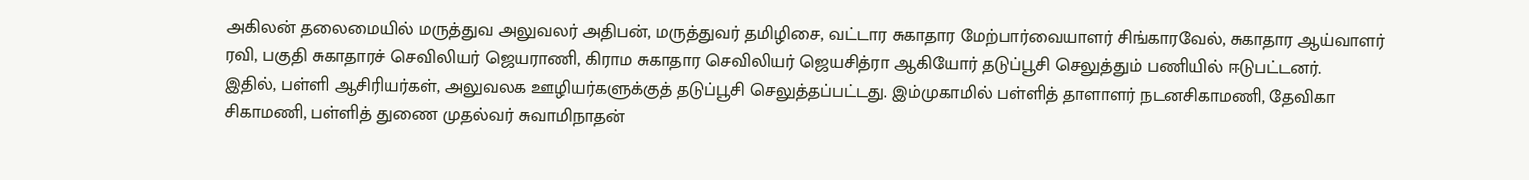அகிலன் தலைமையில் மருத்துவ அலுவலர் அதிபன், மருத்துவர் தமிழிசை, வட்டார சுகாதார மேற்பார்வையாளர் சிங்காரவேல், சுகாதார ஆய்வாளர் ரவி, பகுதி சுகாதாரச் செவிலியர் ஜெயராணி, கிராம சுகாதார செவிலியர் ஜெயசித்ரா ஆகியோர் தடுப்பூசி செலுத்தும் பணியில் ஈடுபட்டனர்.
இதில், பள்ளி ஆசிரியர்கள், அலுவலக ஊழியர்களுக்குத் தடுப்பூசி செலுத்தப்பட்டது. இம்முகாமில் பள்ளித் தாளாளர் நடனசிகாமணி, தேவிகா சிகாமணி, பள்ளித் துணை முதல்வர் சுவாமிநாதன்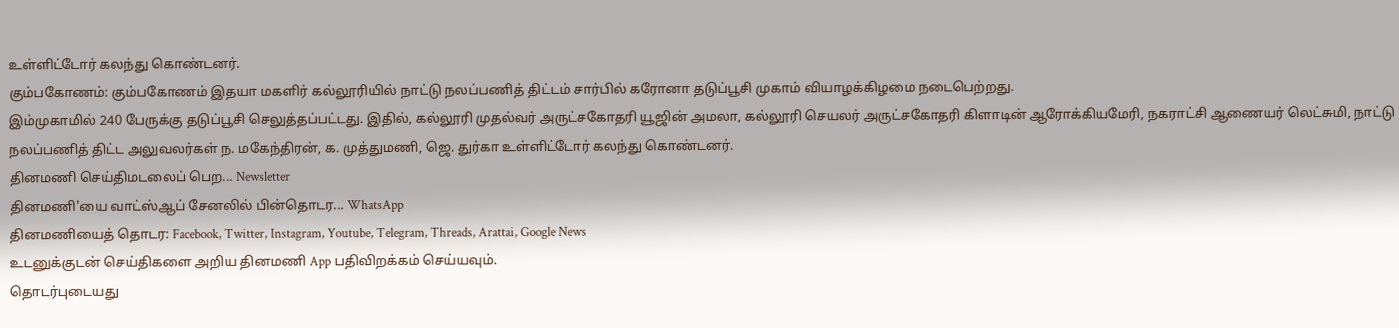உள்ளிட்டோர் கலந்து கொண்டனர்.
கும்பகோணம்: கும்பகோணம் இதயா மகளிர் கல்லூரியில் நாட்டு நலப்பணித் திட்டம் சார்பில் கரோனா தடுப்பூசி முகாம் வியாழக்கிழமை நடைபெற்றது.
இம்முகாமில் 240 பேருக்கு தடுப்பூசி செலுத்தப்பட்டது. இதில், கல்லூரி முதல்வர் அருட்சகோதரி யூஜின் அமலா, கல்லூரி செயலர் அருட்சகோதரி கிளாடின் ஆரோக்கியமேரி, நகராட்சி ஆணையர் லெட்சுமி, நாட்டு நலப்பணித் திட்ட அலுவலர்கள் ந. மகேந்திரன், க. முத்துமணி, ஜெ. துர்கா உள்ளிட்டோர் கலந்து கொண்டனர்.
தினமணி செய்திமடலைப் பெற... Newsletter
தினமணி'யை வாட்ஸ்ஆப் சேனலில் பின்தொடர... WhatsApp
தினமணியைத் தொடர: Facebook, Twitter, Instagram, Youtube, Telegram, Threads, Arattai, Google News
உடனுக்குடன் செய்திகளை அறிய தினமணி App பதிவிறக்கம் செய்யவும்.
தொடர்புடையது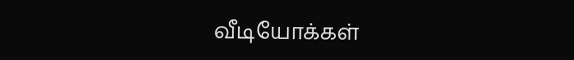வீடியோக்கள்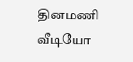தினமணி வீடியோ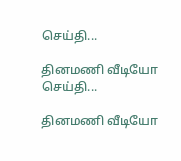செய்தி...

தினமணி வீடியோ செய்தி...

தினமணி வீடியோ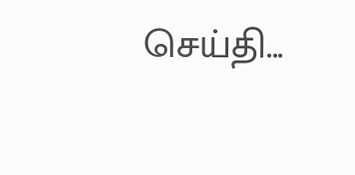செய்தி...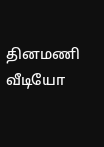தினமணி வீடியோ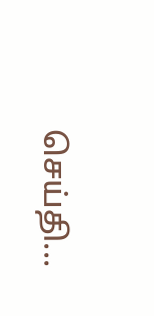செய்தி...